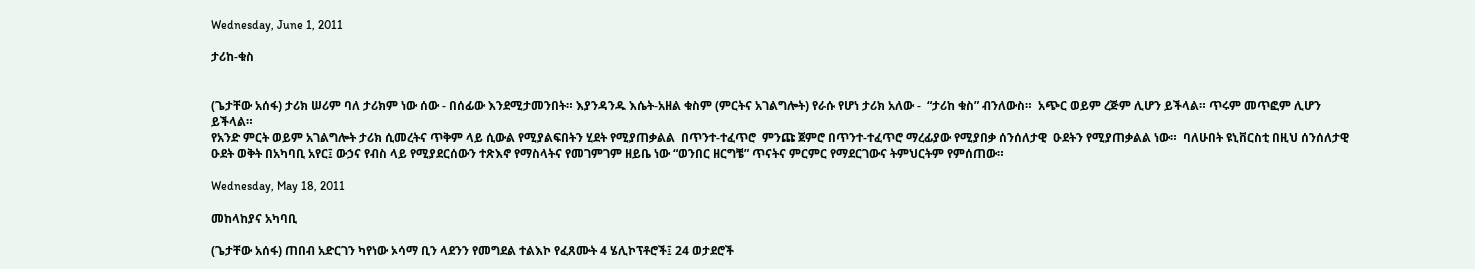Wednesday, June 1, 2011

ታሪከ-ቁስ


(ጌታቸው አሰፋ) ታሪክ ሠሪም ባለ ታሪክም ነው ሰው - በሰፊው እንደሚታመንበት። እያንዳንዱ እሴት-አዘል ቁስም (ምርትና አገልግሎት) የራሱ የሆነ ታሪክ አለው -  “ታሪከ ቁስ” ብንለውስ።  አጭር ወይም ረጅም ሊሆን ይችላል። ጥሩም መጥፎም ሊሆን ይችላል።
የአንድ ምርት ወይም አገልግሎት ታሪክ ሲመረትና ጥቅም ላይ ሲውል የሚያልፍበትን ሂደት የሚያጠቃልል  በጥንተ-ተፈጥሮ  ምንጩ ጀምሮ በጥንተ-ተፈጥሮ ማረፊያው የሚያበቃ ሰንሰለታዊ  ዑደትን የሚያጠቃልል ነው።  ባለሁበት ዩኒቨርስቲ በዚህ ሰንሰለታዊ ዑደት ወቅት በአካባቢ አየር፤ ውኃና የብስ ላይ የሚያደርሰውን ተጽእኖ የማስላትና የመገምገም ዘይቤ ነው “ወንበር ዘርግቼ” ጥናትና ምርምር የማደርገውና ትምህርትም የምሰጠው።

Wednesday, May 18, 2011

መከላከያና አካባቢ

(ጌታቸው አሰፋ) ጠበብ አድርገን ካየነው ኦሳማ ቢን ላደንን የመግደል ተልእኮ የፈጸሙት 4 ሄሊኮፕቶሮች፤ 24 ወታደሮች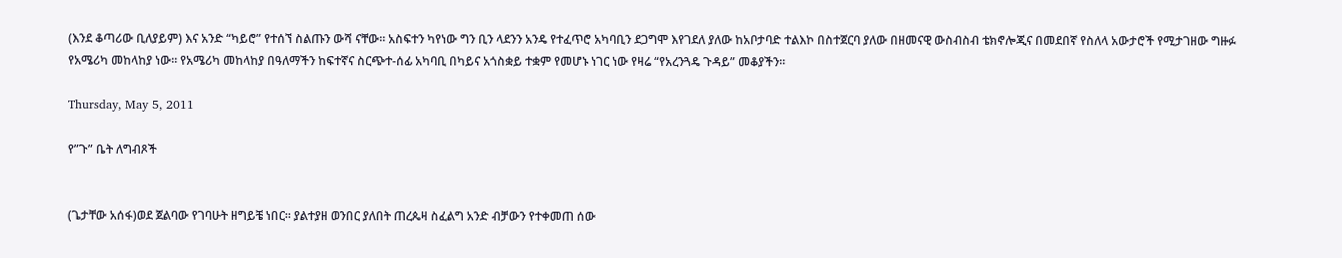(እንደ ቆጣሪው ቢለያይም) እና አንድ “ካይሮ” የተሰኘ ስልጡን ውሻ ናቸው። አስፍተን ካየነው ግን ቢን ላደንን አንዴ የተፈጥሮ አካባቢን ደጋግሞ እየገደለ ያለው ከአቦታባድ ተልእኮ በስተጀርባ ያለው በዘመናዊ ውስብስብ ቴክኖሎጂና በመደበኛ የስለላ አውታሮች የሚታገዘው ግዙፉ የአሜሪካ መከላከያ ነው። የአሜሪካ መከላከያ በዓለማችን ከፍተኛና ስርጭተ-ሰፊ አካባቢ በካይና አጎስቋይ ተቋም የመሆኑ ነገር ነው የዛሬ “የአረንጓዴ ጉዳይ” መቆያችን።

Thursday, May 5, 2011

የ”ጉ” ቤት ለግብጾች


(ጌታቸው አሰፋ)ወደ ጀልባው የገባሁት ዘግይቼ ነበር። ያልተያዘ ወንበር ያለበት ጠረጴዛ ስፈልግ አንድ ብቻውን የተቀመጠ ሰው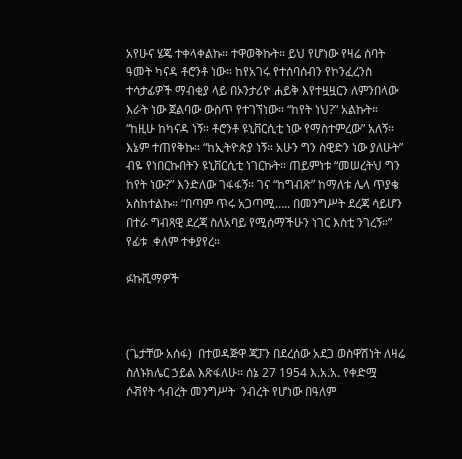አየሁና ሄጄ ተቀላቀልኩ። ተዋወቅኩት። ይህ የሆነው የዛሬ ሰባት ዓመት ካናዳ ቶሮንቶ ነው። ከየአገሩ የተሰባሰብን የኮንፈረንስ ተሳታፊዎች ማብቂያ ላይ በኦንታሪዮ ሐይቅ እየተዟዟርን ለምንበላው እራት ነው ጀልባው ውስጥ የተገኘነው። “ከየት ነህ?” አልኩት። “ከዚሁ ከካናዳ ነኝ። ቶሮንቶ ዩኒቨርሲቲ ነው የማስተምረው” አለኝ። እኔም ተጠየቅኩ። “ከኢትዮጵያ ነኝ። አሁን ግን ስዊድን ነው ያለሁት” ብዬ የነበርኩበትን ዩኒቨርሲቲ ነገርኩት። ጠይምነቱ “መሠረትህ ግን ከየት ነው?” እንድለው ገፋፋኝ። ገና “ከግብጽ” ከማለቱ ሌላ ጥያቄ አስከተልኩ። “በጣም ጥሩ አጋጣሚ….. በመንግሥት ደረጃ ሳይሆን በተራ ግብጻዊ ደረጃ ስለአባይ የሚሰማችሁን ነገር እስቲ ንገረኝ።” የፊቱ  ቀለም ተቀያየረ።

ፉኩሺማዎች



(ጌታቸው አሰፋ)  በተወዳጅዋ ጃፓን በደረሰው አደጋ ወስዋሽነት ለዛሬ ስለኑክሌር ኃይል እጽፋለሁ። ሰኔ 27 1954 እ.አ.አ. የቀድሟ ሶቭየት ኅብረት መንግሥት  ንብረት የሆነው በዓለም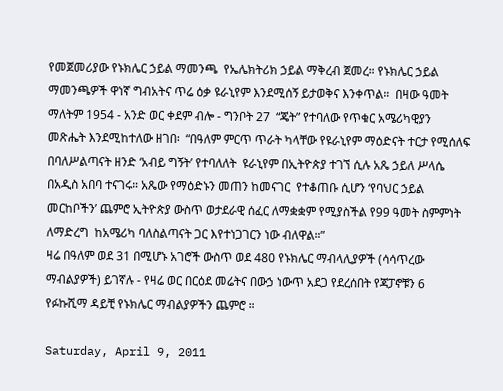የመጀመሪያው የኑክሌር ኃይል ማመንጫ  የኤሌክትሪክ ኃይል ማቅረብ ጀመረ። የኑክሌር ኃይል ማመንጫዎች ዋነኛ ግብአትና ጥሬ ዕቃ ዩራኒየም እንደሚሰኝ ይታወቅና እንቀጥል።  በዛው ዓመት ማለትም 1954 - አንድ ወር ቀደም ብሎ - ግንቦት 27  “ጄት” የተባለው የጥቁር አሜሪካዊያን መጽሔት እንደሚከተለው ዘገበ፡  “በዓለም ምርጥ ጥራት ካላቸው የዩራኒየም ማዕድናት ተርታ የሚሰለፍ በባለሥልጣናት ዘንድ ‘አብይ ግኝት’ የተባለለት  ዩራኒየም በኢትዮጵያ ተገኘ ሲሉ አጼ ኃይለ ሥላሴ በአዲስ አበባ ተናገሩ። አጼው የማዕድኑን መጠን ከመናገር  የተቆጠቡ ሲሆን ‘የባህር ኃይል መርከቦችን’ ጨምሮ ኢትዮጵያ ውስጥ ወታደራዊ ሰፈር ለማቋቋም የሚያስችል የ99 ዓመት ስምምነት ለማድረግ  ከአሜሪካ ባለስልጣናት ጋር እየተነጋገርን ነው ብለዋል።”
ዛሬ በዓለም ወደ 31 በሚሆኑ አገሮች ውስጥ ወደ 480 የኑክሌር ማብላሊያዎች (ሳሳጥረው ማብልያዎች) ይገኛሉ - የዛሬ ወር በርዕደ መሬትና በውኃ ነውጥ አደጋ የደረሰበት የጃፓኖቹን 6 የፉኩሺማ ዳይቺ የኑክሌር ማብልያዎችን ጨምሮ ።

Saturday, April 9, 2011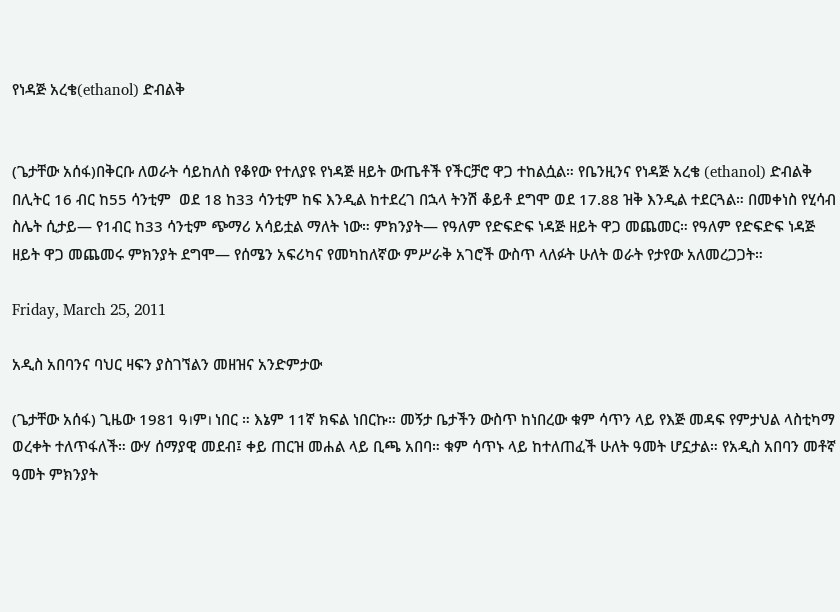የነዳጅ አረቄ(ethanol) ድብልቅ


(ጌታቸው አሰፋ)በቅርቡ ለወራት ሳይከለስ የቆየው የተለያዩ የነዳጅ ዘይት ውጤቶች የችርቻሮ ዋጋ ተከልሷል። የቤንዚንና የነዳጅ አረቄ (ethanol) ድብልቅ በሊትር 16 ብር ከ55 ሳንቲም  ወደ 18 ከ33 ሳንቲም ከፍ እንዲል ከተደረገ በኋላ ትንሽ ቆይቶ ደግሞ ወደ 17.88 ዝቅ እንዲል ተደርጓል። በመቀነስ የሂሳብ ስሌት ሲታይ— የ1ብር ከ33 ሳንቲም ጭማሪ አሳይቷል ማለት ነው። ምክንያት— የዓለም የድፍድፍ ነዳጅ ዘይት ዋጋ መጨመር። የዓለም የድፍድፍ ነዳጅ ዘይት ዋጋ መጨመሩ ምክንያት ደግሞ— የሰሜን አፍሪካና የመካከለኛው ምሥራቅ አገሮች ውስጥ ላለፉት ሁለት ወራት የታየው አለመረጋጋት።

Friday, March 25, 2011

አዲስ አበባንና ባህር ዛፍን ያስገኘልን መዘዝና አንድምታው

(ጌታቸው አሰፋ) ጊዜው 1981 ዓ।ም। ነበር ። እኔም 11ኛ ክፍል ነበርኩ። መኝታ ቤታችን ውስጥ ከነበረው ቁም ሳጥን ላይ የእጅ መዳፍ የምታህል ላስቲካማ ወረቀት ተለጥፋለች። ውሃ ሰማያዊ መደብ፤ ቀይ ጠርዝ መሐል ላይ ቢጫ አበባ። ቁም ሳጥኑ ላይ ከተለጠፈች ሁለት ዓመት ሆኗታል። የአዲስ አበባን መቶኛ ዓመት ምክንያት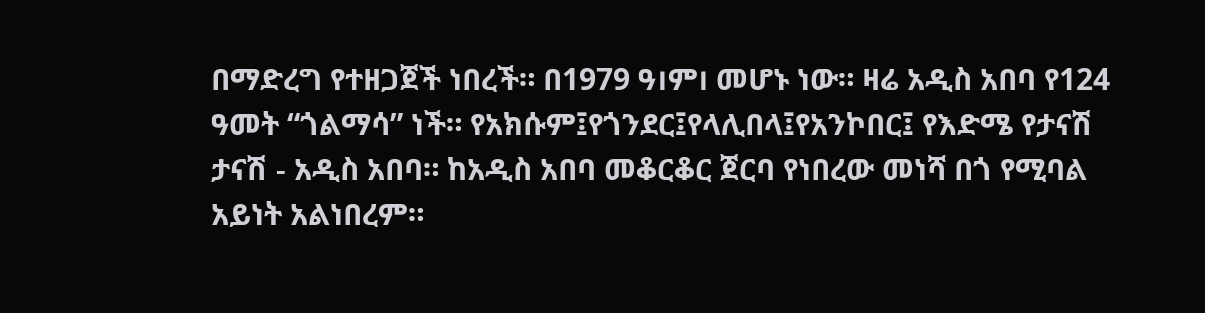በማድረግ የተዘጋጀች ነበረች። በ1979 ዓ।ም। መሆኑ ነው። ዛሬ አዲስ አበባ የ124 ዓመት “ጎልማሳ” ነች። የአክሱም፤የጎንደር፤የላሊበላ፤የአንኮበር፤ የእድሜ የታናሽ ታናሽ - አዲስ አበባ። ከአዲስ አበባ መቆርቆር ጀርባ የነበረው መነሻ በጎ የሚባል አይነት አልነበረም።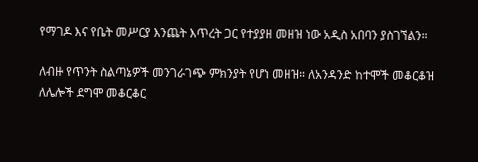የማገዶ እና የቤት መሥርያ እንጨት እጥረት ጋር የተያያዘ መዘዝ ነው አዲስ አበባን ያስገኘልን።

ለብዙ የጥንት ስልጣኔዎች መንገራገጭ ምክንያት የሆነ መዘዝ። ለአንዳንድ ከተሞች መቆርቆዝ ለሌሎች ደግሞ መቆርቆር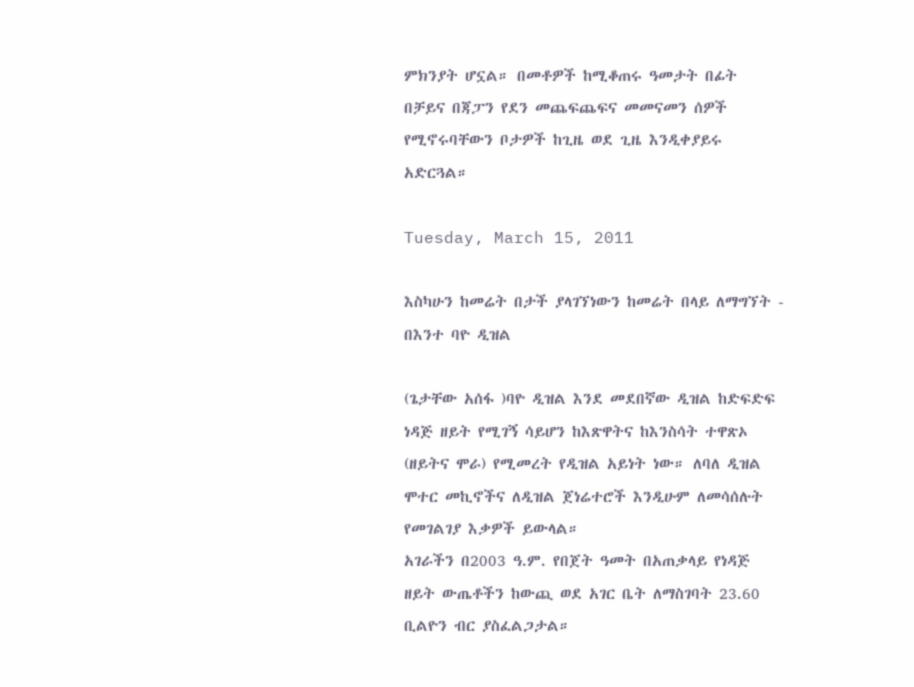ምክንያት ሆኗል። በመቶዎች ከሚቆጠሩ ዓመታት በፊት በቻይና በጃፓን የደን መጨፍጨፍና መመናመን ሰዎች የሚኖሩባቸውን ቦታዎች ከጊዜ ወደ ጊዜ እንዲቀያይሩ አድርጓል።

Tuesday, March 15, 2011

እስካሁን ከመሬት በታች ያላገኘነውን ከመሬት በላይ ለማግኘት - በእንተ ባዮ ዲዝል

(ጌታቸው አሰፋ )ባዮ ዲዝል እንደ መደበኛው ዲዝል ከድፍድፍ ነዳጅ ዘይት የሚገኝ ሳይሆን ከእጽዋትና ከእንስሳት ተዋጽኦ (ዘይትና ሞራ) የሚመረት የዲዝል አይነት ነው። ለባለ ዲዝል ሞተር መኪኖችና ለዲዝል ጀነሬተሮች እንዲሁም ለመሳሰሉት የመገልገያ እቃዎች ይውላል።
አገራችን በ2003 ዓ.ም. የበጀት ዓመት በአጠቃላይ የነዳጅ ዘይት ውጤቶችን ከውጪ ወደ አገር ቤት ለማስገባት 23.60 ቢልዮን ብር ያስፈልጋታል።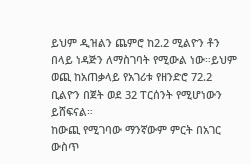ይህም ዲዝልን ጨምሮ ከ2.2 ሚልዮን ቶን በላይ ነዳጅን ለማስገባት የሚውል ነው።ይህም ወጪ ከአጠቃላይ የአገሪቱ የዘንድሮ 72.2 ቢልዮን በጀት ወደ 32 ፐርሰንት የሚሆነውን ይሸፍናል።
ከውጪ የሚገባው ማንኛውም ምርት በአገር ውስጥ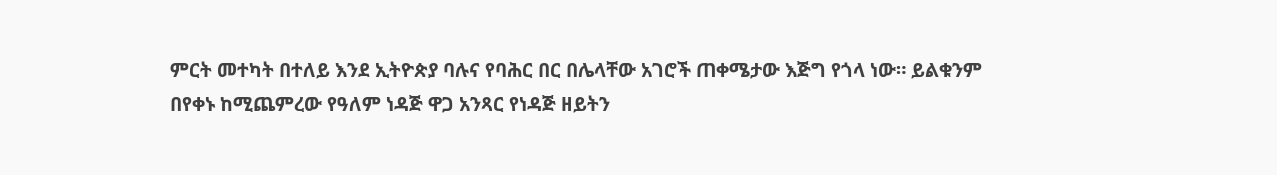ምርት መተካት በተለይ እንደ ኢትዮጵያ ባሉና የባሕር በር በሌላቸው አገሮች ጠቀሜታው እጅግ የጎላ ነው። ይልቁንም በየቀኑ ከሚጨምረው የዓለም ነዳጅ ዋጋ አንጻር የነዳጅ ዘይትን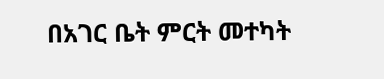በአገር ቤት ምርት መተካት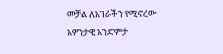መቻል ለአገራችን የሚኖረው አዎንታዊ አንድምታ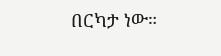በርካታ ነው።